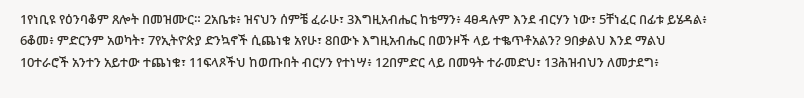1የነቢዩ የዕንባቆም ጸሎት በመዝሙር። 2አቤቱ፥ ዝናህን ሰምቼ ፈራሁ፣ 3እግዚአብሔር ከቴማን፥ 4ፀዳሉም እንደ ብርሃን ነው፣ 5ቸነፈር በፊቱ ይሄዳል፥ 6ቆመ፥ ምድርንም አወካት፣ 7የኢትዮጵያ ድንኳኖች ሲጨነቁ አየሁ፣ 8በውኑ እግዚአብሔር በወንዞች ላይ ተቈጥቶአልን? 9በቃልህ እንደ ማልህ 10ተራሮች አንተን አይተው ተጨነቁ፣ 11ፍላጾችህ ከወጡበት ብርሃን የተነሣ፥ 12በምድር ላይ በመዓት ተራመድህ፣ 13ሕዝብህን ለመታደግ፥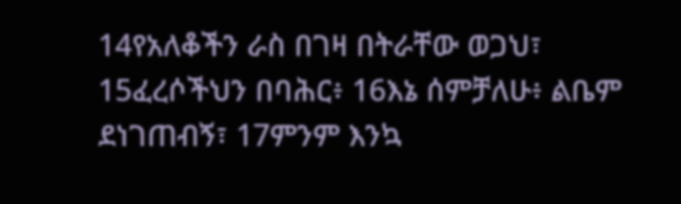14የአለቆችን ራስ በገዛ በትራቸው ወጋህ፣ 15ፈረሶችህን በባሕር፥ 16እኔ ሰምቻለሁ፥ ልቤም ደነገጠብኝ፣ 17ምንም እንኳ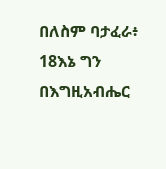በለስም ባታፈራ፥ 18እኔ ግን በእግዚአብሔር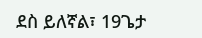ደስ ይለኛል፣ 19ጌታ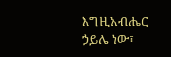እግዚአብሔር ኃይሌ ነው፣